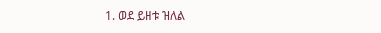1. ወደ ይዘቱ ዝለል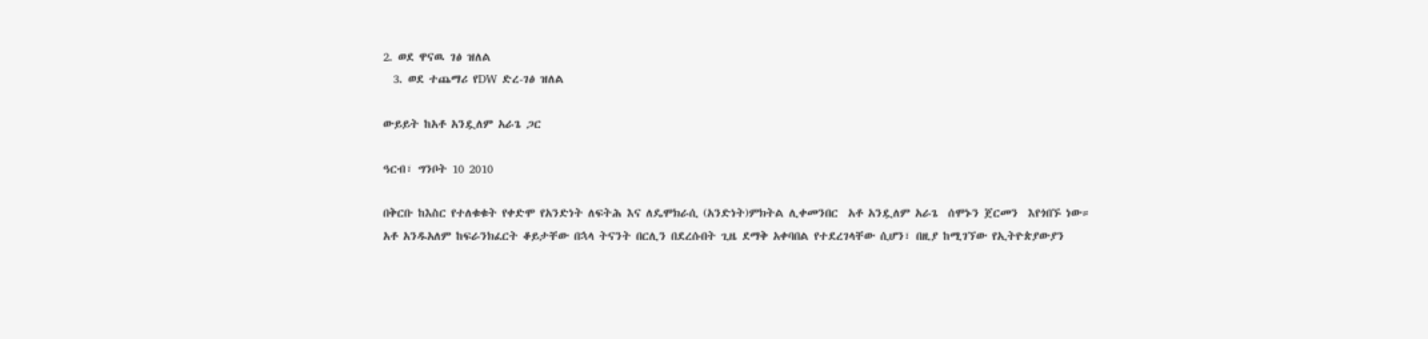2. ወደ ዋናዉ ገፅ ዝለል
  3. ወደ ተጨማሪ የDW ድረ-ገፅ ዝለል

ውይይት ከአቶ አንዷለም አራጌ ጋር

ዓርብ፣ ግንቦት 10 2010

በቅርቡ ከእስር የተለቁቁት የቀድሞ የአንድነት ለፍትሕ እና ለዴሞክራሲ (አንድነት)ምክትል ሊቀመንበር  አቶ አንዷለም አራጌ  ሰሞኑን ጀርመን  እየጎበኙ ነው። አቶ አንዱአለም ከፍራንክፈርት ቆይታቸው በኋላ ትናንት በርሊን በደረሱበት ጊዜ ደማቅ አቀባበል የተደረገላቸው ሲሆን፣ በዚያ ከሚገኘው የኢትዮጵያውያን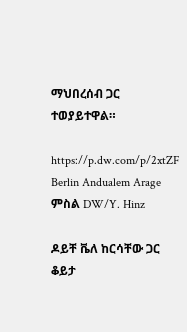ማህበረሰብ ጋር ተወያይተዋል።

https://p.dw.com/p/2xtZF
Berlin Andualem Arage
ምስል DW/Y. Hinz

ዶይቸ ቬለ ከርሳቸው ጋር ቆይታ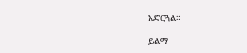አድርጓል።

ይልማ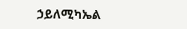ኃይለሚካኤል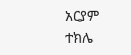አርያም ተክሌ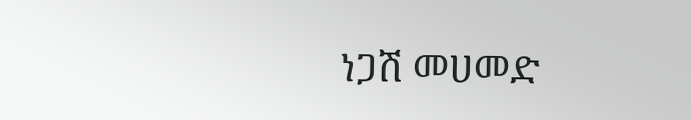ነጋሽ መሀመድ